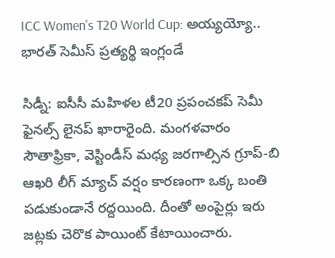ICC Women's T20 World Cup: అయ్యయ్యో.. భారత్ సెమీస్ ప్రత్యర్థి ఇంగ్లండే

సిడ్నీ: ఐసీసీ మహిళల టీ20 ప్రపంచకప్ సెమీ ఫైనల్స్ లైనప్ ఖారారైంది. మంగళవారం సౌతాఫ్రికా, వెస్టిండీస్ మధ్య జరగాల్సిన గ్రూప్-బి ఆఖరి లీగ్ మ్యాచ్ వర్షం కారణంగా ఒక్క బంతి పడుకుండానే రద్దయింది. దీంతో అంపైర్లు ఇరు జట్లకు చెరొక పాయింట్ కేటాయించారు.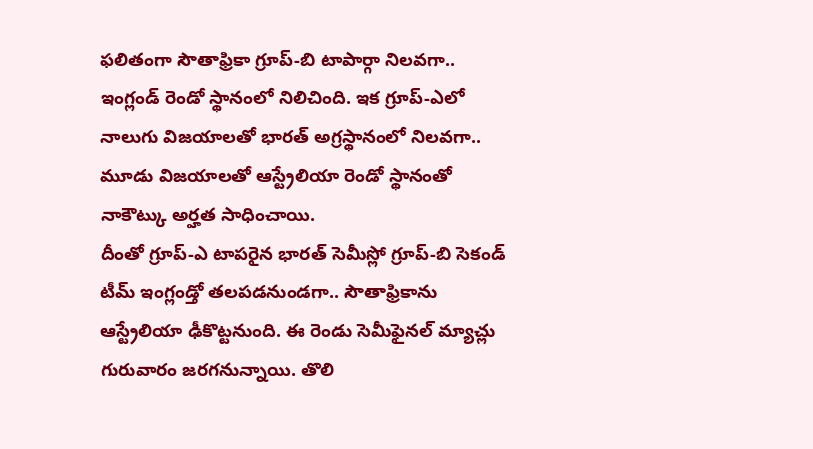ఫలితంగా సౌతాఫ్రికా గ్రూప్-బి టాపార్గా నిలవగా.. ఇంగ్లండ్ రెండో స్థానంలో నిలిచింది. ఇక గ్రూప్-ఎలో నాలుగు విజయాలతో భారత్ అగ్రస్థానంలో నిలవగా.. మూడు విజయాలతో ఆస్ట్రేలియా రెండో స్థానంతో నాకౌట్కు అర్హత సాధించాయి.
దీంతో గ్రూప్-ఎ టాపరైన భారత్ సెమీస్లో గ్రూప్-బి సెకండ్ టీమ్ ఇంగ్లండ్తో తలపడనుండగా.. సౌతాఫ్రికాను ఆస్ట్రేలియా ఢీకొట్టనుంది. ఈ రెండు సెమీఫైనల్ మ్యాచ్లు గురువారం జరగనున్నాయి. తొలి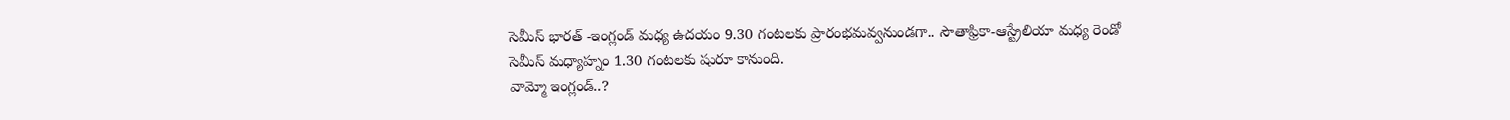సెమీస్ భారత్ -ఇంగ్లండ్ మధ్య ఉదయం 9.30 గంటలకు ప్రారంభమవ్వనుండగా.. సౌతాఫ్రికా-ఆస్ట్రేలియా మధ్య రెండో సెమీస్ మధ్యాహ్నం 1.30 గంటలకు షురూ కానుంది.
వామ్మో ఇంగ్లండ్..?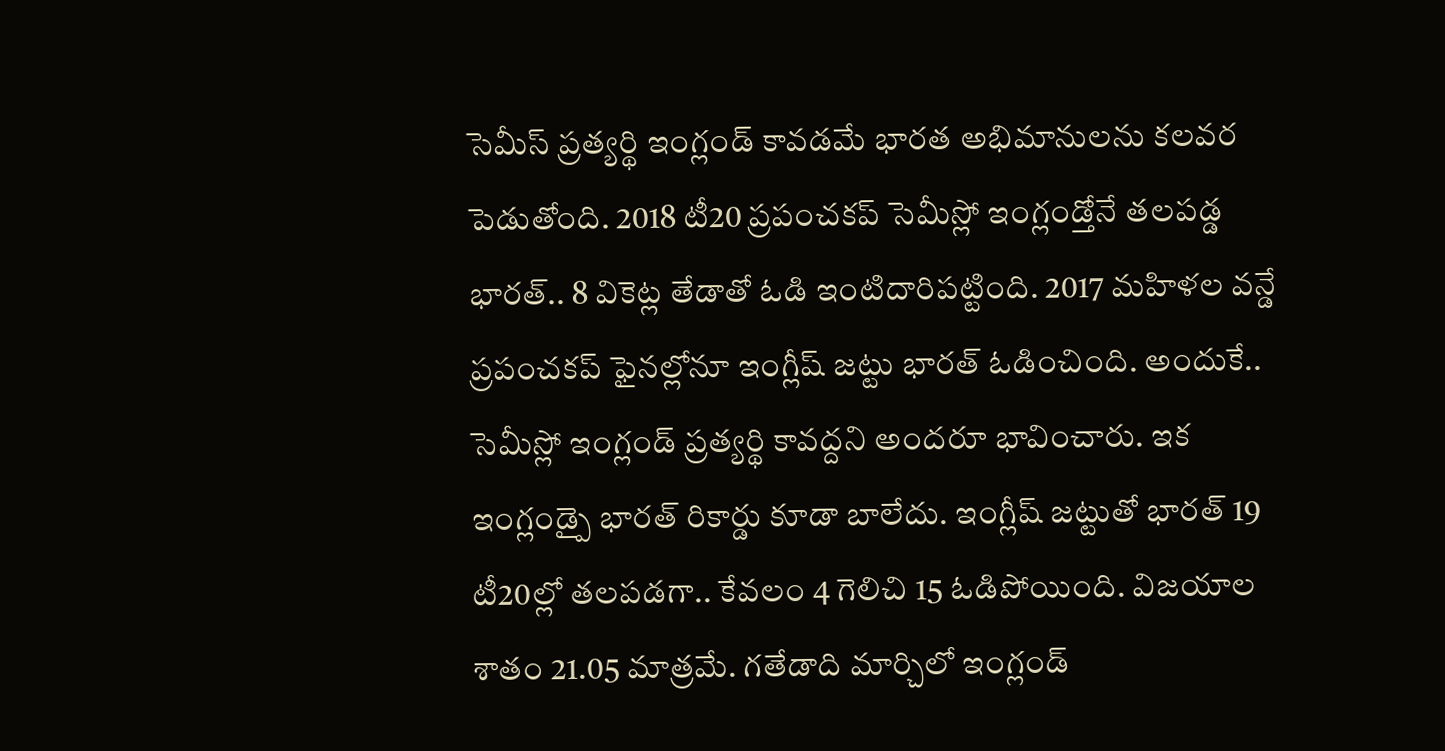సెమీస్ ప్రత్యర్థి ఇంగ్లండ్ కావడమే భారత అభిమానులను కలవర పెడుతోంది. 2018 టీ20 ప్రపంచకప్ సెమీస్లో ఇంగ్లండ్తోనే తలపడ్డ భారత్.. 8 వికెట్ల తేడాతో ఓడి ఇంటిదారిపట్టింది. 2017 మహిళల వన్డే ప్రపంచకప్ ఫైనల్లోనూ ఇంగ్లీష్ జట్టు భారత్ ఓడించింది. అందుకే.. సెమీస్లో ఇంగ్లండ్ ప్రత్యర్థి కావద్దని అందరూ భావించారు. ఇక ఇంగ్లండ్పై భారత్ రికార్డు కూడా బాలేదు. ఇంగ్లీష్ జట్టుతో భారత్ 19 టీ20ల్లో తలపడగా.. కేవలం 4 గెలిచి 15 ఓడిపోయింది. విజయాల శాతం 21.05 మాత్రమే. గతేడాది మార్చిలో ఇంగ్లండ్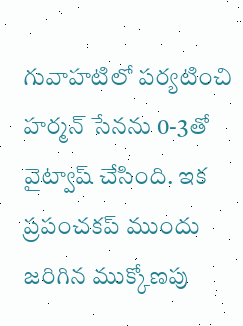గువాహటిలో పర్యటించి హర్మన్ సేనను 0-3తో వైట్వాష్ చేసింది. ఇక ప్రపంచకప్ ముందు జరిగిన ముక్కోణపు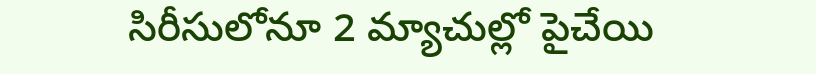సిరీసులోనూ 2 మ్యాచుల్లో పైచేయి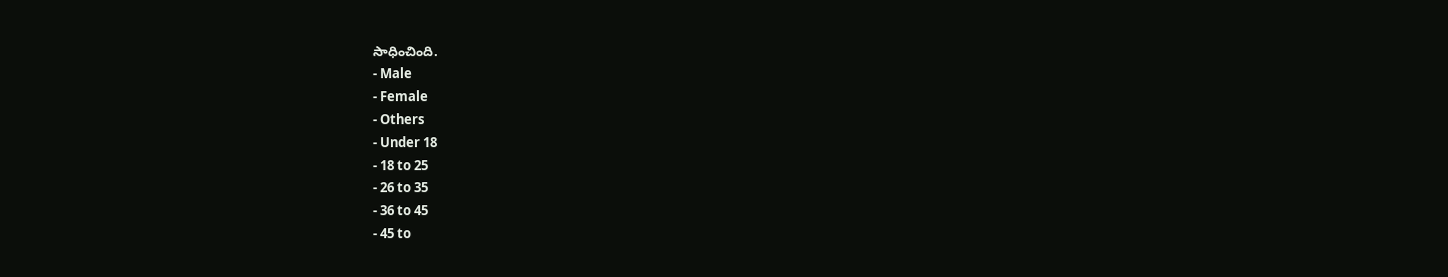సాధించింది.
- Male
- Female
- Others
- Under 18
- 18 to 25
- 26 to 35
- 36 to 45
- 45 to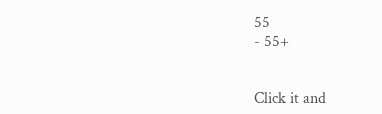55
- 55+


Click it and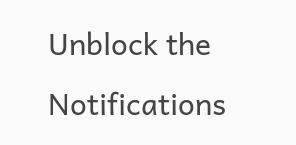Unblock the Notifications